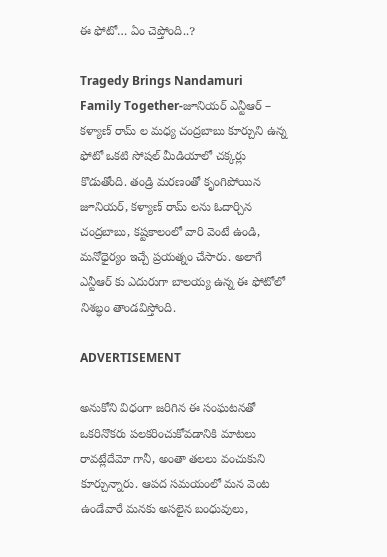ఈ ఫోటో… ఏం చెప్తోంది..?

Tragedy Brings Nandamuri Family Together-జూనియర్ ఎన్టీఆర్ – కళ్యాణ్ రామ్ ల మధ్య చంద్రబాబు కూర్చుని ఉన్న ఫోటో ఒకటి సోషల్ మీడియాలో చక్కర్లు కొడుతోంది. తండ్రి మరణంతో కృంగిపోయిన జూనియర్, కళ్యాణ్ రామ్ లను ఓదార్చిన చంద్రబాబు, కష్టకాలంలో వారి వెంటే ఉండి, మనోధైర్యం ఇచ్చే ప్రయత్నం చేసారు. అలాగే ఎన్టీఆర్ కు ఎదురుగా బాలయ్య ఉన్న ఈ ఫోటోలో నిశబ్ధం తాండవిస్తోంది.

ADVERTISEMENT

అనుకోని విధంగా జరిగిన ఈ సంఘటనతో ఒకరినొకరు పలకరించుకోవడానికి మాటలు రావట్లేదేమో గానీ, అంతా తలలు వంచుకుని కూర్చున్నారు. ఆపద సమయంలో మన వెంట ఉండేవారే మనకు అసలైన బంధువులు,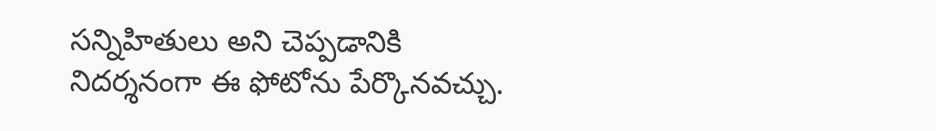సన్నిహితులు అని చెప్పడానికి నిదర్శనంగా ఈ ఫోటోను పేర్కొనవచ్చు.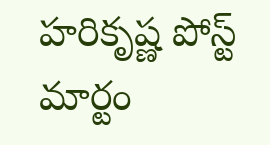హరికృష్ణ పోస్ట్ మార్టం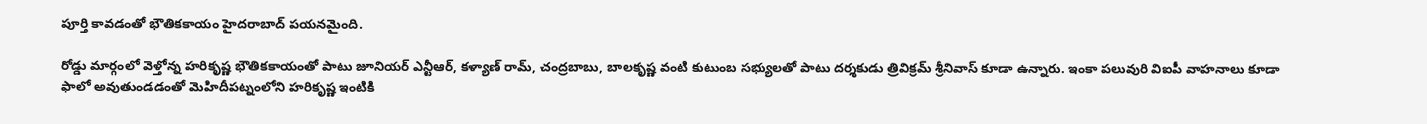పూర్తి కావడంతో భౌతికకాయం హైదరాబాద్ పయనమైంది.

రోడ్డు మార్గంలో వెళ్తోన్న హరికృష్ణ భౌతికకాయంతో పాటు జూనియర్ ఎన్టీఆర్, కళ్యాణ్ రామ్, చంద్రబాబు, బాలకృష్ణ వంటి కుటుంబ సభ్యులతో పాటు దర్శకుడు త్రివిక్రమ్ శ్రీనివాస్ కూడా ఉన్నారు. ఇంకా పలువురి విఐపీ వాహనాలు కూడా ఫాలో అవుతుండడంతో మెహిదీపట్నంలోని హరికృష్ణ ఇంటికి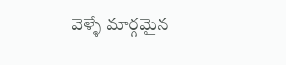వెళ్ళే మార్గమైన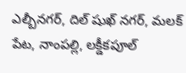ఎల్బీనగర్, దిల్ షుఖ్ నగర్, మలక్ పేట, నాంపల్లి, లక్డీకపూల్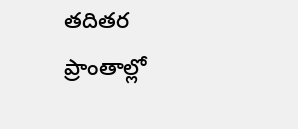తదితర ప్రాంతాల్లో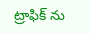ట్రాఫిక్ ను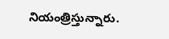నియంత్రిస్తున్నారు.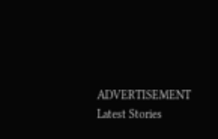ADVERTISEMENT
Latest Stories